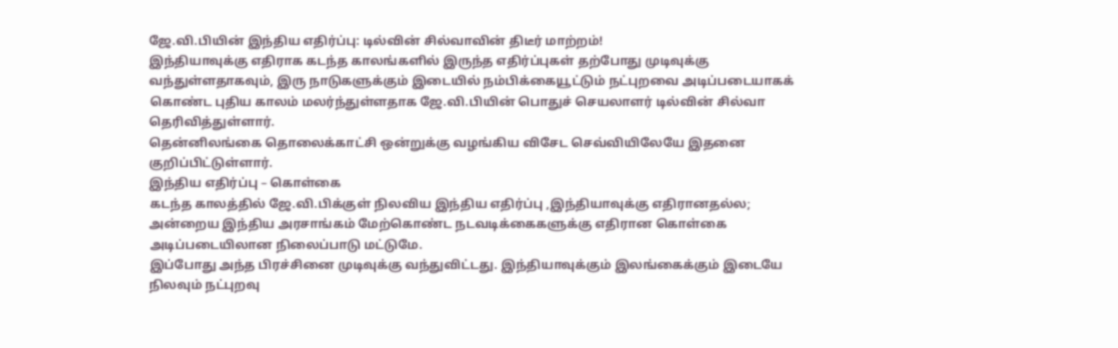ஜே.வி.பியின் இந்திய எதிர்ப்பு: டில்வின் சில்வாவின் திடீர் மாற்றம்!
இந்தியாவுக்கு எதிராக கடந்த காலங்களில் இருந்த எதிர்ப்புகள் தற்போது முடிவுக்கு வந்துள்ளதாகவும், இரு நாடுகளுக்கும் இடையில் நம்பிக்கையூட்டும் நட்புறவை அடிப்படையாகக் கொண்ட புதிய காலம் மலர்ந்துள்ளதாக ஜே.வி.பியின் பொதுச் செயலாளர் டில்வின் சில்வா தெரிவித்துள்ளார்.
தென்னிலங்கை தொலைக்காட்சி ஒன்றுக்கு வழங்கிய விசேட செவ்வியிலேயே இதனை குறிப்பிட்டுள்ளார்.
இந்திய எதிர்ப்பு – கொள்கை
கடந்த காலத்தில் ஜே.வி.பிக்குள் நிலவிய இந்திய எதிர்ப்பு ,இந்தியாவுக்கு எதிரானதல்ல; அன்றைய இந்திய அரசாங்கம் மேற்கொண்ட நடவடிக்கைகளுக்கு எதிரான கொள்கை அடிப்படையிலான நிலைப்பாடு மட்டுமே.
இப்போது அந்த பிரச்சினை முடிவுக்கு வந்துவிட்டது. இந்தியாவுக்கும் இலங்கைக்கும் இடையே நிலவும் நட்புறவு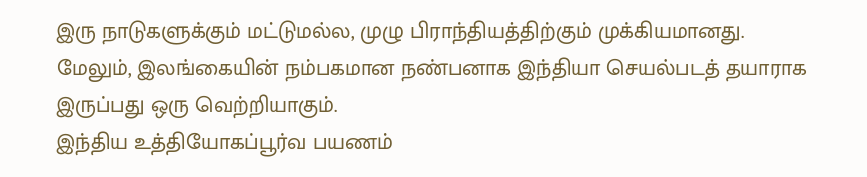இரு நாடுகளுக்கும் மட்டுமல்ல, முழு பிராந்தியத்திற்கும் முக்கியமானது.
மேலும், இலங்கையின் நம்பகமான நண்பனாக இந்தியா செயல்படத் தயாராக இருப்பது ஒரு வெற்றியாகும்.
இந்திய உத்தியோகப்பூர்வ பயணம்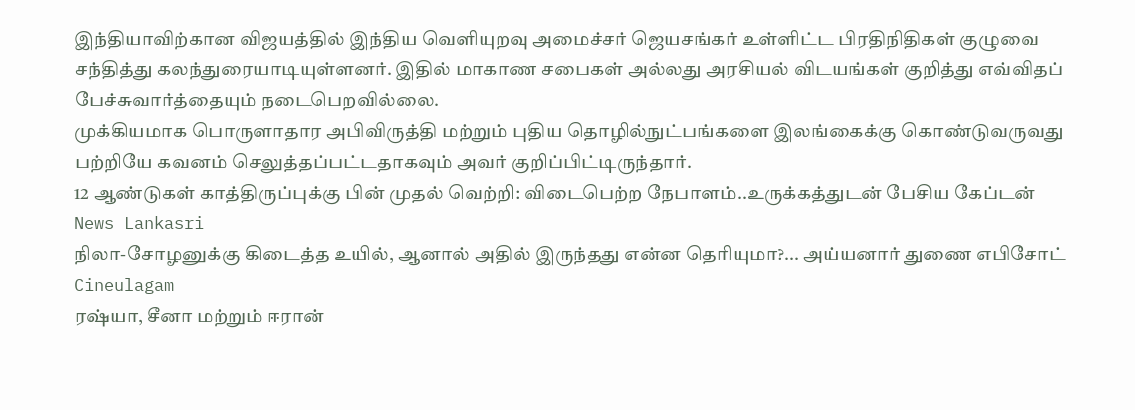இந்தியாவிற்கான விஜயத்தில் இந்திய வெளியுறவு அமைச்சர் ஜெயசங்கர் உள்ளிட்ட பிரதிநிதிகள் குழுவை சந்தித்து கலந்துரையாடியுள்ளனர். இதில் மாகாண சபைகள் அல்லது அரசியல் விடயங்கள் குறித்து எவ்விதப் பேச்சுவார்த்தையும் நடைபெறவில்லை.
முக்கியமாக பொருளாதார அபிவிருத்தி மற்றும் புதிய தொழில்நுட்பங்களை இலங்கைக்கு கொண்டுவருவது பற்றியே கவனம் செலுத்தப்பட்டதாகவும் அவர் குறிப்பிட்டிருந்தார்.
12 ஆண்டுகள் காத்திருப்புக்கு பின் முதல் வெற்றி: விடைபெற்ற நேபாளம்..உருக்கத்துடன் பேசிய கேப்டன் News Lankasri
நிலா-சோழனுக்கு கிடைத்த உயில், ஆனால் அதில் இருந்தது என்ன தெரியுமா?... அய்யனார் துணை எபிசோட் Cineulagam
ரஷ்யா, சீனா மற்றும் ஈரான்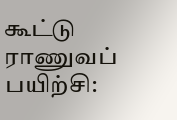கூட்டு ராணுவப் பயிற்சி: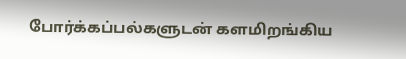போர்க்கப்பல்களுடன் களமிறங்கிய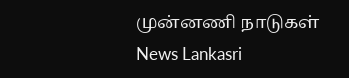முன்னணி நாடுகள் News Lankasri